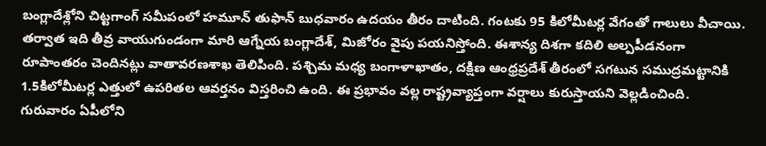బంగ్లాదేశ్లోని చిట్టగాంగ్ సమీపంలో హమూన్ తుఫాన్ బుధవారం ఉదయం తీరం దాటింది. గంటకు 95 కిలోమీటర్ల వేగంతో గాలులు వీచాయి. తర్వాత ఇది తీవ్ర వాయుగుండంగా మారి ఆగ్నేయ బంగ్లాదేశ్, మిజోరం వైపు పయనిస్తోంది. ఈశాన్య దిశగా కదిలి అల్పపీడనంగా రూపాంతరం చెందినట్లు వాతావరణశాఖ తెలిపింది. పశ్చిమ మధ్య బంగాళాఖాతం, దక్షిణ ఆంధ్రప్రదేశ్ తీరంలో సగటున సముద్రమట్టానికి 1.5కిలోమీటర్ల ఎత్తులో ఉపరితల ఆవర్తనం విస్తరించి ఉంది. ఈ ప్రభావం వల్ల రాష్ట్రవ్యాప్తంగా వర్షాలు కురుస్తాయని వెల్లడించింది. గురువారం ఏపీలోని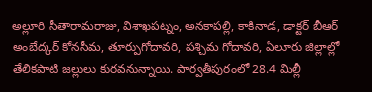అల్లూరి సీతారామరాజు, విశాఖపట్నం, అనకాపల్లి, కాకినాడ, డాక్టర్ బీఆర్ అంబేద్కర్ కోనసీమ, తూర్పుగోదావరి, పశ్చిమ గోదావరి, ఏలూరు జిల్లాల్లో తేలికపాటి జల్లులు కురవనున్నాయి. పార్వతీపురంలో 28.4 మిల్లీ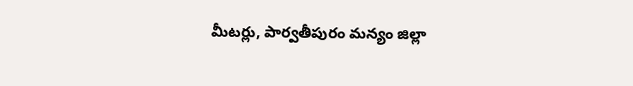మీటర్లు, పార్వతీపురం మన్యం జిల్లా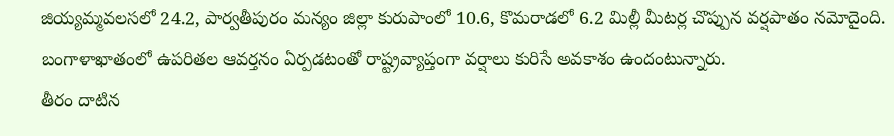జియ్యమ్మవలసలో 24.2, పార్వతీపురం మన్యం జిల్లా కురుపాంలో 10.6, కొమరాడలో 6.2 మిల్లీ మీటర్ల చొప్పున వర్షపాతం నమోదైంది. బంగాళాఖాతంలో ఉపరితల ఆవర్తనం ఏర్పడటంతో రాష్ట్రవ్యాప్తంగా వర్షాలు కురిసే అవకాశం ఉందంటున్నారు.
తీరం దాటిన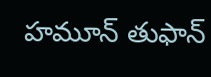హమూన్ తుఫాన్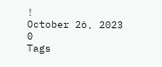!
October 26, 2023
0
Tags